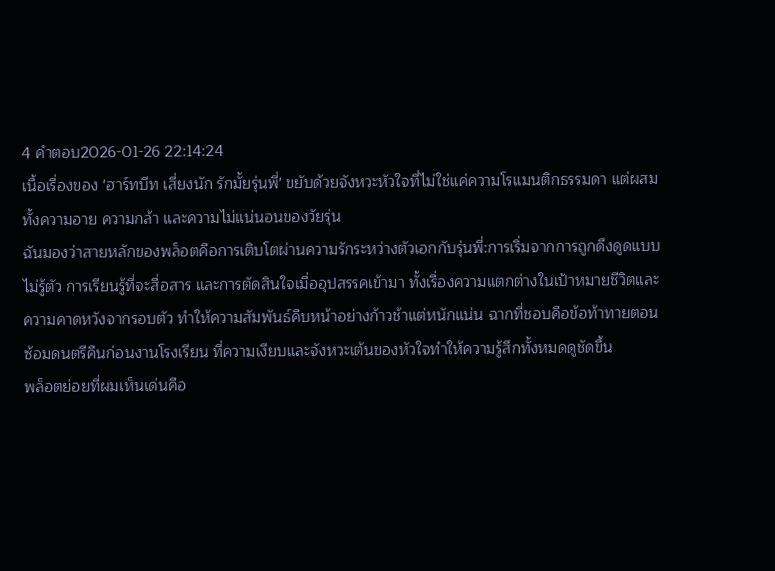4 คำตอบ2026-01-26 22:14:24
เนื้อเรื่องของ 'ฮาร์ทบีท เสี่ยงนัก รักมั้ยรุ่นพี่' ขยับด้วยจังหวะหัวใจที่ไม่ใช่แค่ความโรแมนติกธรรมดา แต่ผสมทั้งความอาย ความกล้า และความไม่แน่นอนของวัยรุ่น
ฉันมองว่าสายหลักของพล็อตคือการเติบโตผ่านความรักระหว่างตัวเอกกับรุ่นพี่:การเริ่มจากการถูกดึงดูดแบบไม่รู้ตัว การเรียนรู้ที่จะสื่อสาร และการตัดสินใจเมื่ออุปสรรคเข้ามา ทั้งเรื่องความแตกต่างในเป้าหมายชีวิตและความคาดหวังจากรอบตัว ทำให้ความสัมพันธ์คืบหน้าอย่างก้าวช้าแต่หนักแน่น ฉากที่ชอบคือข้อท้าทายตอนซ้อมดนตรีคืนก่อนงานโรงเรียน ที่ความเงียบและจังหวะเต้นของหัวใจทำให้ความรู้สึกทั้งหมดดูชัดขึ้น
พล็อตย่อยที่ผมเห็นเด่นคือ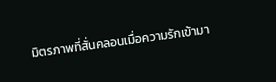มิตรภาพที่สั่นคลอนเมื่อความรักเข้ามา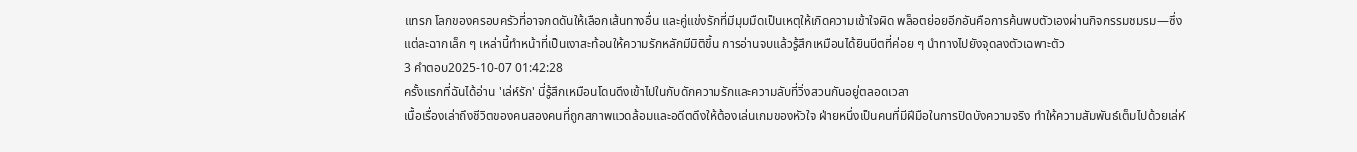แทรก โลกของครอบครัวที่อาจกดดันให้เลือกเส้นทางอื่น และคู่แข่งรักที่มีมุมมืดเป็นเหตุให้เกิดความเข้าใจผิด พล็อตย่อยอีกอันคือการค้นพบตัวเองผ่านกิจกรรมชมรม—ซึ่งแต่ละฉากเล็ก ๆ เหล่านี้ทำหน้าที่เป็นเงาสะท้อนให้ความรักหลักมีมิติขึ้น การอ่านจบแล้วรู้สึกเหมือนได้ยินบีตที่ค่อย ๆ นำทางไปยังจุดลงตัวเฉพาะตัว
3 คำตอบ2025-10-07 01:42:28
ครั้งแรกที่ฉันได้อ่าน 'เล่ห์รัก' นี่รู้สึกเหมือนโดนดึงเข้าไปในกับดักความรักและความลับที่วิ่งสวนกันอยู่ตลอดเวลา
เนื้อเรื่องเล่าถึงชีวิตของคนสองคนที่ถูกสภาพแวดล้อมและอดีตดึงให้ต้องเล่นเกมของหัวใจ ฝ่ายหนึ่งเป็นคนที่มีฝีมือในการปิดบังความจริง ทำให้ความสัมพันธ์เต็มไปด้วยเล่ห์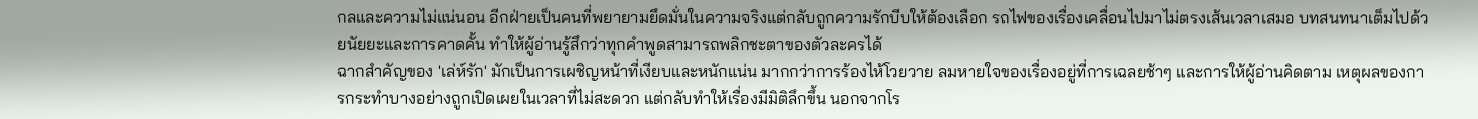กลและความไม่แน่นอน อีกฝ่ายเป็นคนที่พยายามยึดมั่นในความจริงแต่กลับถูกความรักบีบให้ต้องเลือก รถไฟของเรื่องเคลื่อนไปมาไม่ตรงเส้นเวลาเสมอ บทสนทนาเต็มไปด้วยนัยยะและการคาดคั้น ทำให้ผู้อ่านรู้สึกว่าทุกคำพูดสามารถพลิกชะตาของตัวละครได้
ฉากสำคัญของ 'เล่ห์รัก' มักเป็นการเผชิญหน้าที่เงียบและหนักแน่น มากกว่าการร้องไห้โวยวาย ลมหายใจของเรื่องอยู่ที่การเฉลยช้าๆ และการให้ผู้อ่านคิดตาม เหตุผลของการกระทำบางอย่างถูกเปิดเผยในเวลาที่ไม่สะดวก แต่กลับทำให้เรื่องมีมิติลึกขึ้น นอกจากโร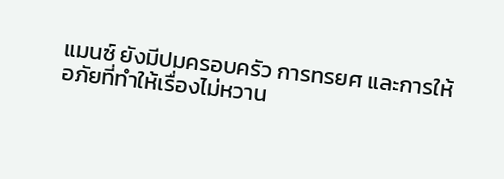แมนซ์ ยังมีปมครอบครัว การทรยศ และการให้อภัยที่ทำให้เรื่องไม่หวาน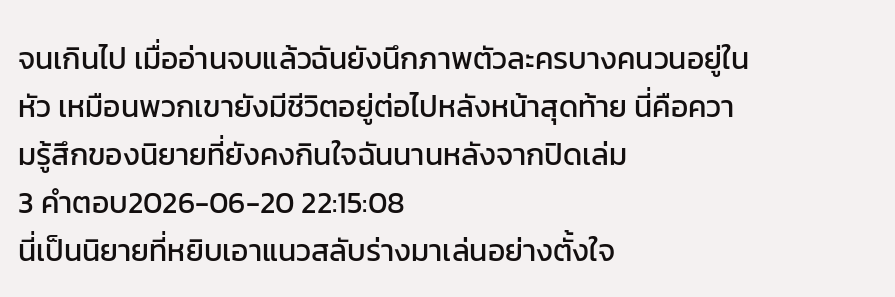จนเกินไป เมื่ออ่านจบแล้วฉันยังนึกภาพตัวละครบางคนวนอยู่ในหัว เหมือนพวกเขายังมีชีวิตอยู่ต่อไปหลังหน้าสุดท้าย นี่คือความรู้สึกของนิยายที่ยังคงกินใจฉันนานหลังจากปิดเล่ม
3 คำตอบ2026-06-20 22:15:08
นี่เป็นนิยายที่หยิบเอาแนวสลับร่างมาเล่นอย่างตั้งใจ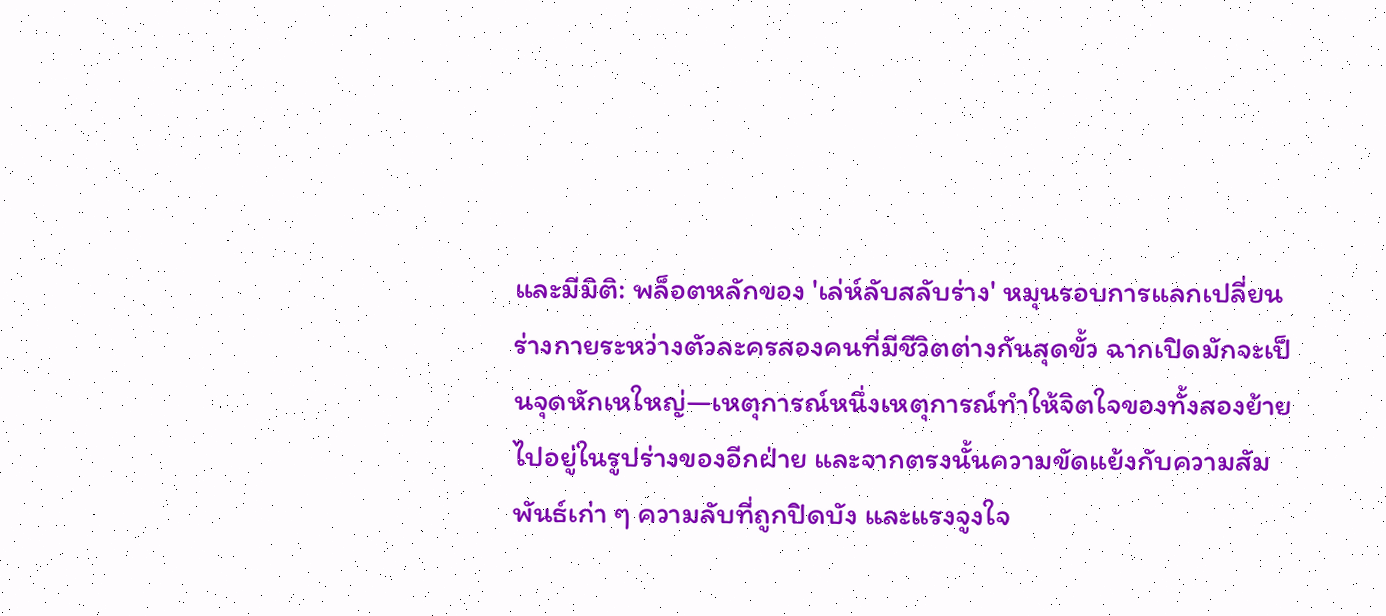และมีมิติ: พล็อตหลักของ 'เล่ห์ลับสลับร่าง' หมุนรอบการแลกเปลี่ยนร่างกายระหว่างตัวละครสองคนที่มีชีวิตต่างกันสุดขั้ว ฉากเปิดมักจะเป็นจุดหักเหใหญ่—เหตุการณ์หนึ่งเหตุการณ์ทำให้จิตใจของทั้งสองย้ายไปอยู่ในรูปร่างของอีกฝ่าย และจากตรงนั้นความขัดแย้งกับความสัมพันธ์เก่า ๆ ความลับที่ถูกปิดบัง และแรงจูงใจ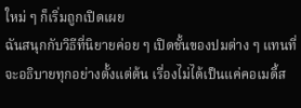ใหม่ ๆ ก็เริ่มถูกเปิดเผย
ฉันสนุกกับวิธีที่นิยายค่อย ๆ เปิดชั้นของปมต่าง ๆ แทนที่จะอธิบายทุกอย่างตั้งแต่ต้น เรื่องไม่ได้เป็นแค่คอเมดี้ส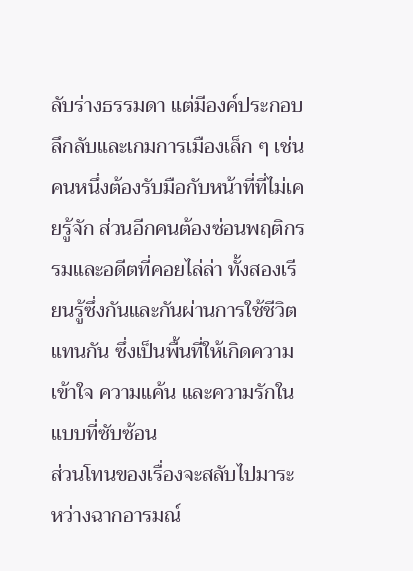ลับร่างธรรมดา แต่มีองค์ประกอบลึกลับและเกมการเมืองเล็ก ๆ เช่น คนหนึ่งต้องรับมือกับหน้าที่ที่ไม่เคยรู้จัก ส่วนอีกคนต้องซ่อนพฤติกรรมและอดีตที่คอยไล่ล่า ทั้งสองเรียนรู้ซึ่งกันและกันผ่านการใช้ชีวิตแทนกัน ซึ่งเป็นพื้นที่ให้เกิดความเข้าใจ ความแค้น และความรักในแบบที่ซับซ้อน
ส่วนโทนของเรื่องจะสลับไปมาระหว่างฉากอารมณ์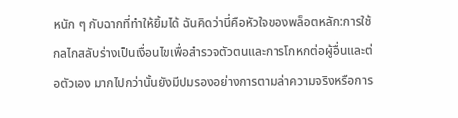หนัก ๆ กับฉากที่ทำให้ยิ้มได้ ฉันคิดว่านี่คือหัวใจของพล็อตหลัก:การใช้กลไกสลับร่างเป็นเงื่อนไขเพื่อสำรวจตัวตนและการโกหกต่อผู้อื่นและต่อตัวเอง มากไปกว่านั้นยังมีปมรองอย่างการตามล่าความจริงหรือการ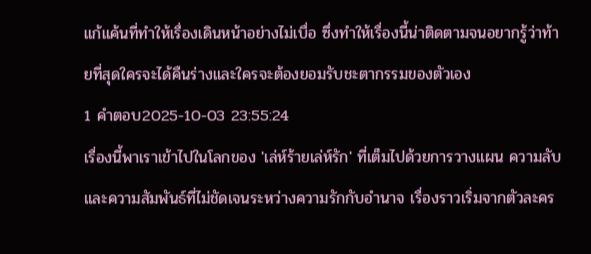แก้แค้นที่ทำให้เรื่องเดินหน้าอย่างไม่เบื่อ ซึ่งทำให้เรื่องนี้น่าติดตามจนอยากรู้ว่าท้ายที่สุดใครจะได้คืนร่างและใครจะต้องยอมรับชะตากรรมของตัวเอง
1 คำตอบ2025-10-03 23:55:24
เรื่องนี้พาเราเข้าไปในโลกของ 'เล่ห์ร้ายเล่ห์รัก' ที่เต็มไปด้วยการวางแผน ความลับ และความสัมพันธ์ที่ไม่ชัดเจนระหว่างความรักกับอำนาจ เรื่องราวเริ่มจากตัวละคร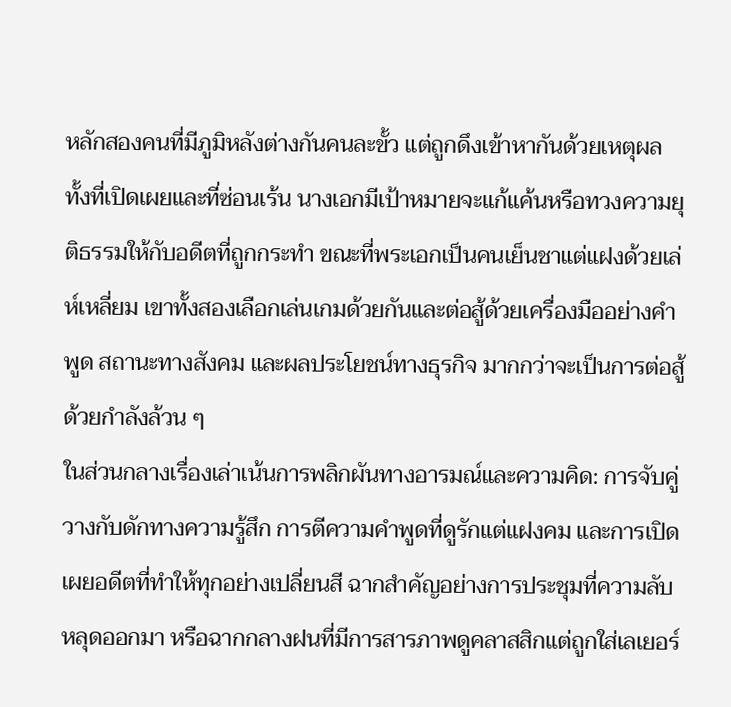หลักสองคนที่มีภูมิหลังต่างกันคนละขั้ว แต่ถูกดึงเข้าหากันด้วยเหตุผลทั้งที่เปิดเผยและที่ซ่อนเร้น นางเอกมีเป้าหมายจะแก้แค้นหรือทวงความยุติธรรมให้กับอดีตที่ถูกกระทำ ขณะที่พระเอกเป็นคนเย็นชาแต่แฝงด้วยเล่ห์เหลี่ยม เขาทั้งสองเลือกเล่นเกมด้วยกันและต่อสู้ด้วยเครื่องมืออย่างคำพูด สถานะทางสังคม และผลประโยชน์ทางธุรกิจ มากกว่าจะเป็นการต่อสู้ด้วยกำลังล้วน ๆ
ในส่วนกลางเรื่องเล่าเน้นการพลิกผันทางอารมณ์และความคิด: การจับคู่วางกับดักทางความรู้สึก การตีความคำพูดที่ดูรักแต่แฝงคม และการเปิดเผยอดีตที่ทำให้ทุกอย่างเปลี่ยนสี ฉากสำคัญอย่างการประชุมที่ความลับหลุดออกมา หรือฉากกลางฝนที่มีการสารภาพดูคลาสสิกแต่ถูกใส่เลเยอร์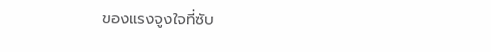ของแรงจูงใจที่ซับ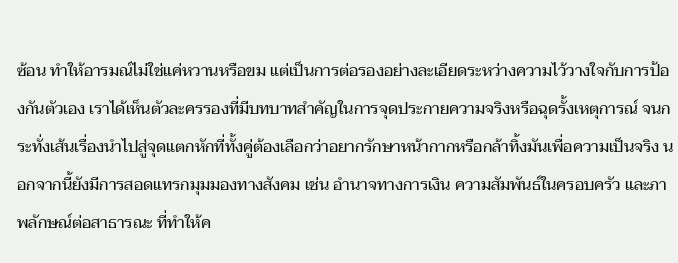ซ้อน ทำให้อารมณ์ไม่ใช่แค่หวานหรือขม แต่เป็นการต่อรองอย่างละเอียดระหว่างความไว้วางใจกับการป้องกันตัวเอง เราได้เห็นตัวละครรองที่มีบทบาทสำคัญในการจุดประกายความจริงหรือฉุดรั้งเหตุการณ์ จนกระทั่งเส้นเรื่องนำไปสู่จุดแตกหักที่ทั้งคู่ต้องเลือกว่าอยากรักษาหน้ากากหรือกล้าทิ้งมันเพื่อความเป็นจริง นอกจากนี้ยังมีการสอดแทรกมุมมองทางสังคม เช่น อำนาจทางการเงิน ความสัมพันธ์ในครอบครัว และภาพลักษณ์ต่อสาธารณะ ที่ทำให้ค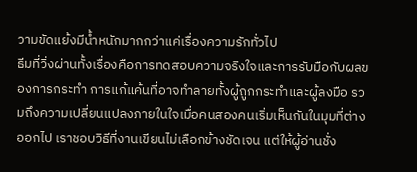วามขัดแย้งมีน้ำหนักมากกว่าแค่เรื่องความรักทั่วไป
ธีมที่วิ่งผ่านทั้งเรื่องคือการทดสอบความจริงใจและการรับมือกับผลของการกระทำ การแก้แค้นที่อาจทำลายทั้งผู้ถูกกระทำและผู้ลงมือ รวมถึงความเปลี่ยนแปลงภายในใจเมื่อคนสองคนเริ่มเห็นกันในมุมที่ต่างออกไป เราชอบวิธีที่งานเขียนไม่เลือกข้างชัดเจน แต่ให้ผู้อ่านชั่ง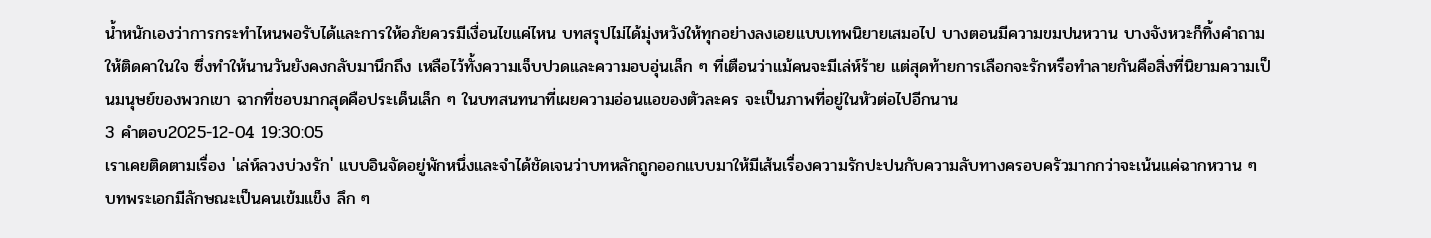น้ำหนักเองว่าการกระทำไหนพอรับได้และการให้อภัยควรมีเงื่อนไขแค่ไหน บทสรุปไม่ได้มุ่งหวังให้ทุกอย่างลงเอยแบบเทพนิยายเสมอไป บางตอนมีความขมปนหวาน บางจังหวะก็ทิ้งคำถามให้ติดคาในใจ ซึ่งทำให้นานวันยังคงกลับมานึกถึง เหลือไว้ทั้งความเจ็บปวดและความอบอุ่นเล็ก ๆ ที่เตือนว่าแม้คนจะมีเล่ห์ร้าย แต่สุดท้ายการเลือกจะรักหรือทำลายกันคือสิ่งที่นิยามความเป็นมนุษย์ของพวกเขา ฉากที่ชอบมากสุดคือประเด็นเล็ก ๆ ในบทสนทนาที่เผยความอ่อนแอของตัวละคร จะเป็นภาพที่อยู่ในหัวต่อไปอีกนาน
3 คำตอบ2025-12-04 19:30:05
เราเคยติดตามเรื่อง 'เล่ห์ลวงบ่วงรัก' แบบอินจัดอยู่พักหนึ่งและจำได้ชัดเจนว่าบทหลักถูกออกแบบมาให้มีเส้นเรื่องความรักปะปนกับความลับทางครอบครัวมากกว่าจะเน้นแค่ฉากหวาน ๆ บทพระเอกมีลักษณะเป็นคนเข้มแข็ง ลึก ๆ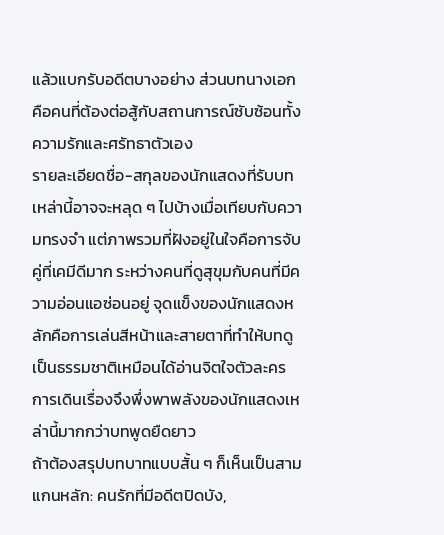แล้วแบกรับอดีตบางอย่าง ส่วนบทนางเอกคือคนที่ต้องต่อสู้กับสถานการณ์ซับซ้อนทั้งความรักและศรัทธาตัวเอง
รายละเอียดชื่อ-สกุลของนักแสดงที่รับบทเหล่านี้อาจจะหลุด ๆ ไปบ้างเมื่อเทียบกับความทรงจำ แต่ภาพรวมที่ฝังอยู่ในใจคือการจับคู่ที่เคมีดีมาก ระหว่างคนที่ดูสุขุมกับคนที่มีความอ่อนแอซ่อนอยู่ จุดแข็งของนักแสดงหลักคือการเล่นสีหน้าและสายตาที่ทำให้บทดูเป็นธรรมชาติเหมือนได้อ่านจิตใจตัวละคร การเดินเรื่องจึงพึ่งพาพลังของนักแสดงเหล่านี้มากกว่าบทพูดยืดยาว
ถ้าต้องสรุปบทบาทแบบสั้น ๆ ก็เห็นเป็นสามแกนหลัก: คนรักที่มีอดีตปิดบัง,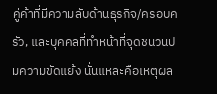คู่ค้าที่มีความลับด้านธุรกิจ/ครอบครัว, และบุคคลที่ทำหน้าที่จุดชนวนปมความขัดแย้ง นั่นแหละคือเหตุผล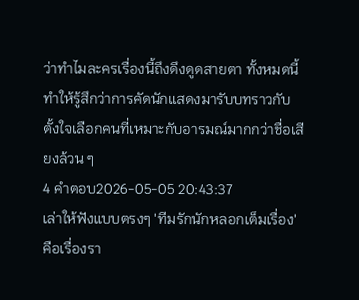ว่าทำไมละครเรื่องนี้ถึงดึงดูดสายตา ทั้งหมดนี้ทำให้รู้สึกว่าการคัดนักแสดงมารับบทราวกับตั้งใจเลือกคนที่เหมาะกับอารมณ์มากกว่าชื่อเสียงล้วน ๆ
4 คำตอบ2026-05-05 20:43:37
เล่าให้ฟังแบบตรงๆ 'ทีมรักนักหลอกเต็มเรื่อง' คือเรื่องรา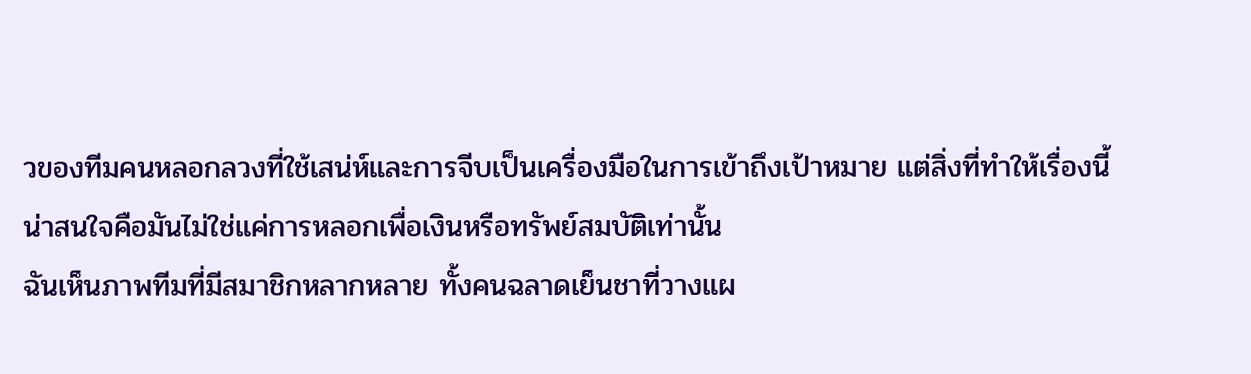วของทีมคนหลอกลวงที่ใช้เสน่ห์และการจีบเป็นเครื่องมือในการเข้าถึงเป้าหมาย แต่สิ่งที่ทำให้เรื่องนี้น่าสนใจคือมันไม่ใช่แค่การหลอกเพื่อเงินหรือทรัพย์สมบัติเท่านั้น
ฉันเห็นภาพทีมที่มีสมาชิกหลากหลาย ทั้งคนฉลาดเย็นชาที่วางแผ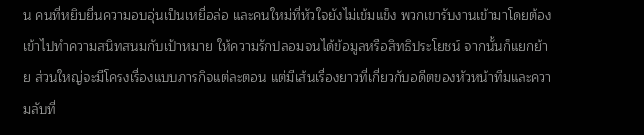น คนที่หยิบยื่นความอบอุ่นเป็นเหยื่อล่อ และคนใหม่ที่หัวใจยังไม่เข้มแข็ง พวกเขารับงานเข้ามาโดยต้องเข้าไปทำความสนิทสนมกับเป้าหมาย ให้ความรักปลอมจนได้ข้อมูลหรือสิทธิประโยชน์ จากนั้นก็แยกย้าย ส่วนใหญ่จะมีโครงเรื่องแบบภารกิจแต่ละตอน แต่มีเส้นเรื่องยาวที่เกี่ยวกับอดีตของหัวหน้าทีมและความลับที่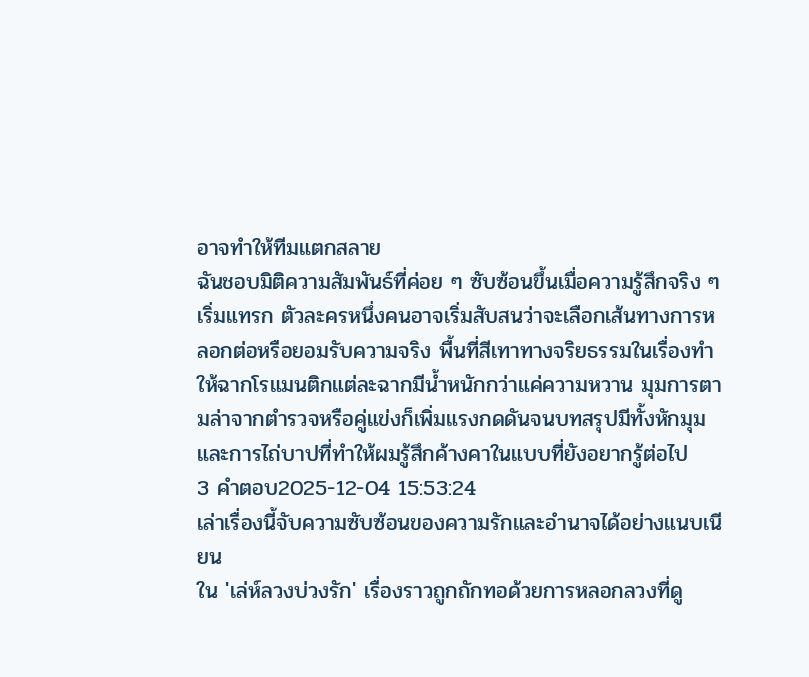อาจทำให้ทีมแตกสลาย
ฉันชอบมิติความสัมพันธ์ที่ค่อย ๆ ซับซ้อนขึ้นเมื่อความรู้สึกจริง ๆ เริ่มแทรก ตัวละครหนึ่งคนอาจเริ่มสับสนว่าจะเลือกเส้นทางการหลอกต่อหรือยอมรับความจริง พื้นที่สีเทาทางจริยธรรมในเรื่องทำให้ฉากโรแมนติกแต่ละฉากมีน้ำหนักกว่าแค่ความหวาน มุมการตามล่าจากตำรวจหรือคู่แข่งก็เพิ่มแรงกดดันจนบทสรุปมีทั้งหักมุมและการไถ่บาปที่ทำให้ผมรู้สึกค้างคาในแบบที่ยังอยากรู้ต่อไป
3 คำตอบ2025-12-04 15:53:24
เล่าเรื่องนี้จับความซับซ้อนของความรักและอำนาจได้อย่างแนบเนียน
ใน 'เล่ห์ลวงบ่วงรัก' เรื่องราวถูกถักทอด้วยการหลอกลวงที่ดู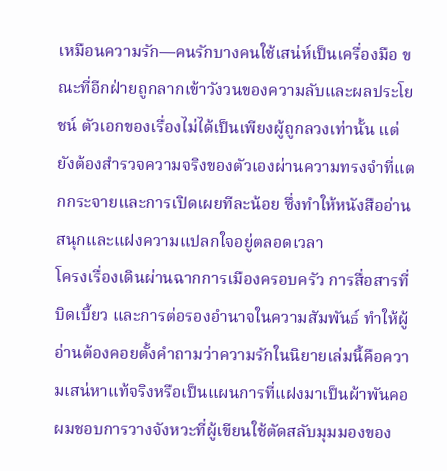เหมือนความรัก—คนรักบางคนใช้เสน่ห์เป็นเครื่องมือ ขณะที่อีกฝ่ายถูกลากเข้าวังวนของความลับและผลประโยชน์ ตัวเอกของเรื่องไม่ได้เป็นเพียงผู้ถูกลวงเท่านั้น แต่ยังต้องสำรวจความจริงของตัวเองผ่านความทรงจำที่แตกกระจายและการเปิดเผยทีละน้อย ซึ่งทำให้หนังสืออ่านสนุกและแฝงความแปลกใจอยู่ตลอดเวลา
โครงเรื่องเดินผ่านฉากการเมืองครอบครัว การสื่อสารที่บิดเบี้ยว และการต่อรองอำนาจในความสัมพันธ์ ทำให้ผู้อ่านต้องคอยตั้งคำถามว่าความรักในนิยายเล่มนี้คือความเสน่หาแท้จริงหรือเป็นแผนการที่แฝงมาเป็นผ้าพันคอ ผมชอบการวางจังหวะที่ผู้เขียนใช้ตัดสลับมุมมองของ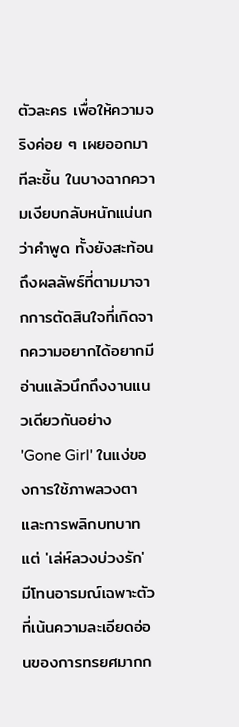ตัวละคร เพื่อให้ความจริงค่อย ๆ เผยออกมาทีละชิ้น ในบางฉากความเงียบกลับหนักแน่นกว่าคำพูด ทั้งยังสะท้อนถึงผลลัพธ์ที่ตามมาจากการตัดสินใจที่เกิดจากความอยากได้อยากมี
อ่านแล้วนึกถึงงานแนวเดียวกันอย่าง 'Gone Girl' ในแง่ของการใช้ภาพลวงตาและการพลิกบทบาท แต่ 'เล่ห์ลวงบ่วงรัก' มีโทนอารมณ์เฉพาะตัวที่เน้นความละเอียดอ่อนของการทรยศมากก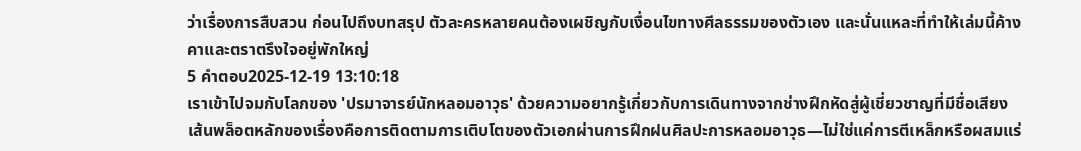ว่าเรื่องการสืบสวน ก่อนไปถึงบทสรุป ตัวละครหลายคนต้องเผชิญกับเงื่อนไขทางศีลธรรมของตัวเอง และนั่นแหละที่ทำให้เล่มนี้ค้างคาและตราตรึงใจอยู่พักใหญ่
5 คำตอบ2025-12-19 13:10:18
เราเข้าไปจมกับโลกของ 'ปรมาจารย์นักหลอมอาวุธ' ด้วยความอยากรู้เกี่ยวกับการเดินทางจากช่างฝึกหัดสู่ผู้เชี่ยวชาญที่มีชื่อเสียง
เส้นพล็อตหลักของเรื่องคือการติดตามการเติบโตของตัวเอกผ่านการฝึกฝนศิลปะการหลอมอาวุธ—ไม่ใช่แค่การตีเหล็กหรือผสมแร่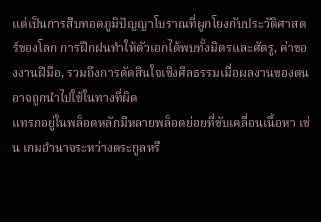แต่เป็นการสืบทอดภูมิปัญญาโบราณที่ผูกโยงกับประวัติศาสตร์ของโลก การฝึกฝนทำให้ตัวเอกได้พบทั้งมิตรและศัตรู, ค่าของงานฝีมือ, รวมถึงการตัดสินใจเชิงศีลธรรมเมื่อผลงานของตนอาจถูกนำไปใช้ในทางที่ผิด
แทรกอยู่ในพล็อตหลักมีหลายพล็อตย่อยที่ขับเคลื่อนเนื้อหา เช่น เกมอำนาจระหว่างตระกูลหรื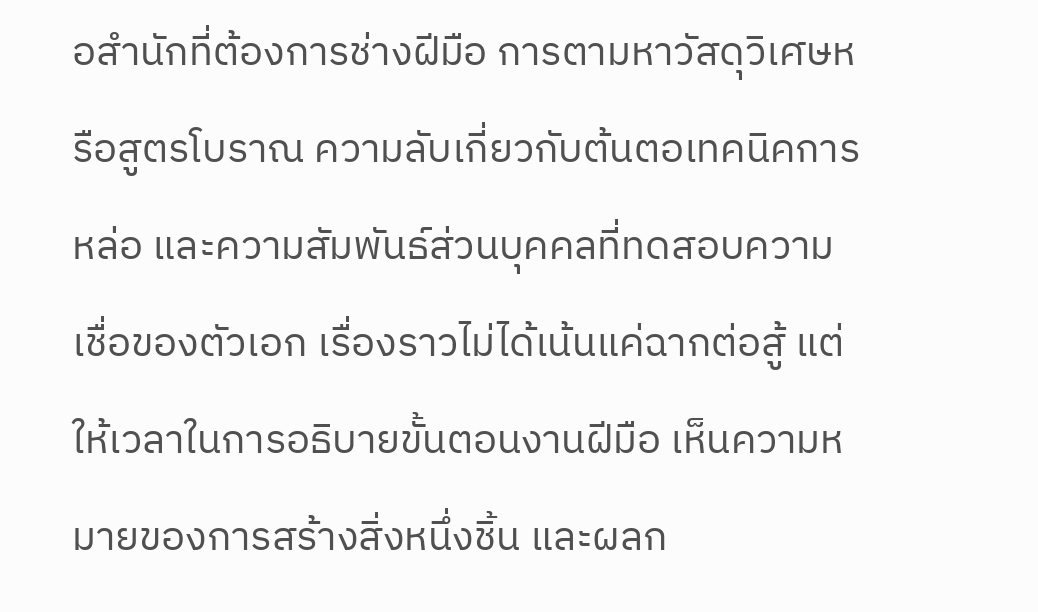อสำนักที่ต้องการช่างฝีมือ การตามหาวัสดุวิเศษหรือสูตรโบราณ ความลับเกี่ยวกับต้นตอเทคนิคการหล่อ และความสัมพันธ์ส่วนบุคคลที่ทดสอบความเชื่อของตัวเอก เรื่องราวไม่ได้เน้นแค่ฉากต่อสู้ แต่ให้เวลาในการอธิบายขั้นตอนงานฝีมือ เห็นความหมายของการสร้างสิ่งหนึ่งชิ้น และผลก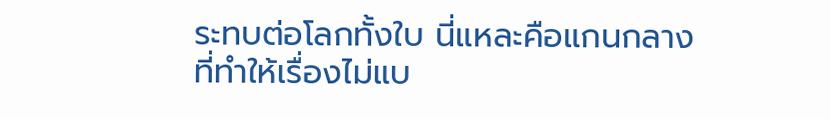ระทบต่อโลกทั้งใบ นี่แหละคือแกนกลางที่ทำให้เรื่องไม่แบ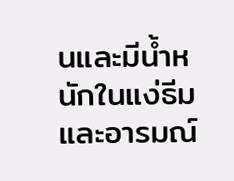นและมีน้ำหนักในแง่ธีมและอารมณ์